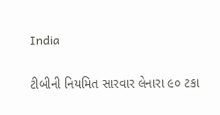India

ટીબીની નિયમિત સારવાર લેનારા ૯૦ ટકા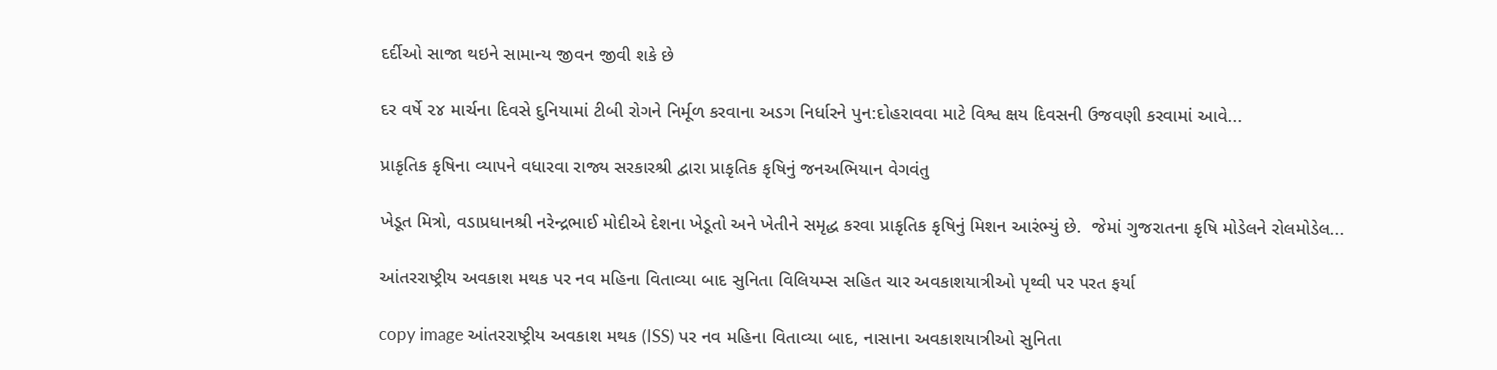દર્દીઓ સાજા થઇને સામાન્ય જીવન જીવી શકે છે

દર વર્ષે ૨૪ માર્ચના દિવસે દુનિયામાં ટીબી રોગને નિર્મૂળ કરવાના અડગ નિર્ધારને પુન:દોહરાવવા માટે વિશ્વ ક્ષય દિવસની ઉજવણી કરવામાં આવે...

પ્રાકૃતિક કૃષિના વ્યાપને વધારવા રાજ્ય સરકારશ્રી દ્વારા પ્રાકૃતિક કૃષિનું જનઅભિયાન વેગવંતુ

ખેડૂત મિત્રો, વડાપ્રધાનશ્રી નરેન્દ્રભાઈ મોદીએ દેશના ખેડૂતો અને ખેતીને સમૃદ્ધ કરવા પ્રાકૃતિક કૃષિનું મિશન આરંભ્યું છે.  જેમાં ગુજરાતના કૃષિ મોડેલને રોલમોડેલ...

આંતરરાષ્ટ્રીય અવકાશ મથક પર નવ મહિના વિતાવ્યા બાદ સુનિતા વિલિયમ્સ સહિત ચાર અવકાશયાત્રીઓ પૃથ્વી પર પરત ફર્યા

copy image આંતરરાષ્ટ્રીય અવકાશ મથક (ISS) પર નવ મહિના વિતાવ્યા બાદ, નાસાના અવકાશયાત્રીઓ સુનિતા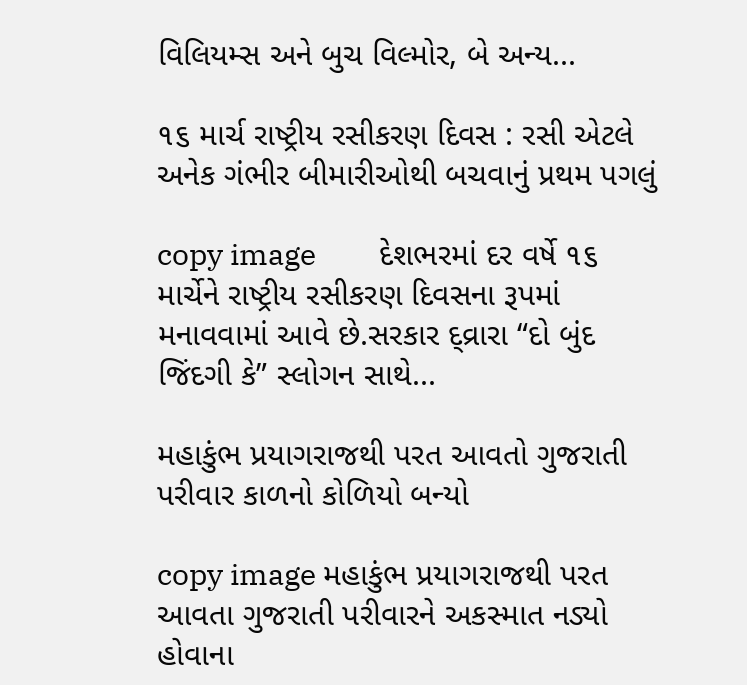વિલિયમ્સ અને બુચ વિલ્મોર, બે અન્ય...

૧૬ માર્ચ રાષ્ટ્રીય રસીકરણ દિવસ : રસી એટલે અનેક ગંભીર બીમારીઓથી બચવાનું પ્રથમ પગલું

copy image         દેશભરમાં દર વર્ષે ૧૬ માર્ચેને રાષ્ટ્રીય રસીકરણ દિવસના રૂપમાં મનાવવામાં આવે છે.સરકાર દ્વ્રારા “દો બુંદ જિંદગી કે” સ્લોગન સાથે...

મહાકુંભ પ્રયાગરાજથી પરત આવતો ગુજરાતી પરીવાર કાળનો કોળિયો બન્યો

copy image મહાકુંભ પ્રયાગરાજથી પરત આવતા ગુજરાતી પરીવારને અકસ્માત નડ્યો હોવાના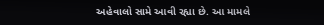અહેવાલો સામે આવી રહ્યા છે. આ મામલે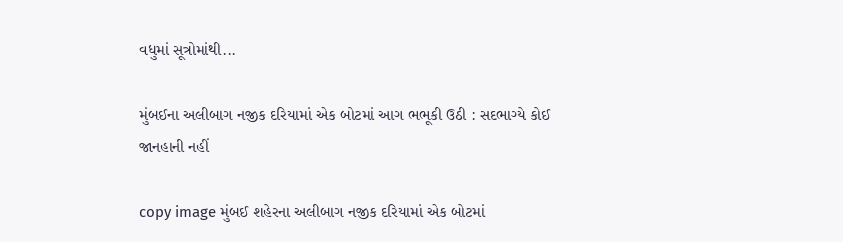વધુમાં સૂત્રોમાંથી...

મુંબઈના અલીબાગ નજીક દરિયામાં એક બોટમાં આગ ભભૂકી ઉઠી : સદભાગ્યે કોઈ જાનહાની નહીં

copy image મુંબઈ શહેરના અલીબાગ નજીક દરિયામાં એક બોટમાં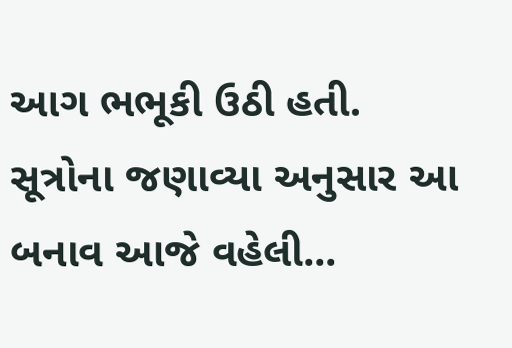આગ ભભૂકી ઉઠી હતી. સૂત્રોના જણાવ્યા અનુસાર આ બનાવ આજે વહેલી...